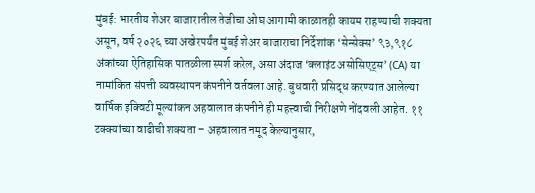मुंबई: भारतीय शेअर बाजारातील तेजीचा ओघ आगामी काळातही कायम राहण्याची शक्यता असून, वर्ष २०२६ च्या अखेरपर्यंत मुंबई शेअर बाजाराचा निर्देशांक ‘सेन्सेक्स’ ९३,९१८ अंकांच्या ऐतिहासिक पातळीला स्पर्श करेल, असा अंदाज ‘क्लाइंट असोसिएट्स’ (CA) या नामांकित संपत्ती व्यवस्थापन कंपनीने वर्तवला आहे. बुधवारी प्रसिद्ध करण्यात आलेल्या वार्षिक इक्विटी मूल्यांकन अहवालात कंपनीने ही महत्त्वाची निरीक्षणे नोंदवली आहेत. ११ टक्क्यांच्या वाढीची शक्यता – अहवालात नमूद केल्यानुसार,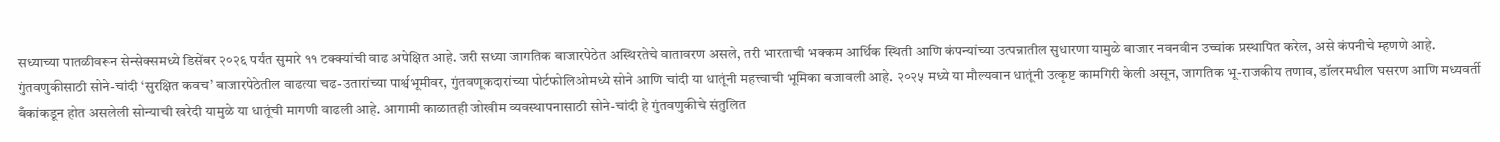सध्याच्या पातळीवरून सेन्सेक्समध्ये डिसेंबर २०२६ पर्यंत सुमारे ११ टक्क्यांची वाढ अपेक्षित आहे. जरी सध्या जागतिक बाजारपेठेत अस्थिरतेचे वातावरण असले, तरी भारताची भक्कम आर्थिक स्थिती आणि कंपन्यांच्या उत्पन्नातील सुधारणा यामुळे बाजार नवनवीन उच्चांक प्रस्थापित करेल, असे कंपनीचे म्हणणे आहे. गुंतवणुकीसाठी सोने-चांदी ‘सुरक्षित कवच’ बाजारपेठेतील वाढत्या चढ-उतारांच्या पार्श्वभूमीवर, गुंतवणूकदारांच्या पोर्टफोलिओमध्ये सोने आणि चांदी या धातूंनी महत्त्वाची भूमिका बजावली आहे. २०२५ मध्ये या मौल्यवान धातूंनी उत्कृष्ट कामगिरी केली असून, जागतिक भू-राजकीय तणाव, डॉलरमधील घसरण आणि मध्यवर्ती बँकांकडून होत असलेली सोन्याची खरेदी यामुळे या धातूंची मागणी वाढली आहे. आगामी काळातही जोखीम व्यवस्थापनासाठी सोने-चांदी हे गुंतवणुकीचे संतुलित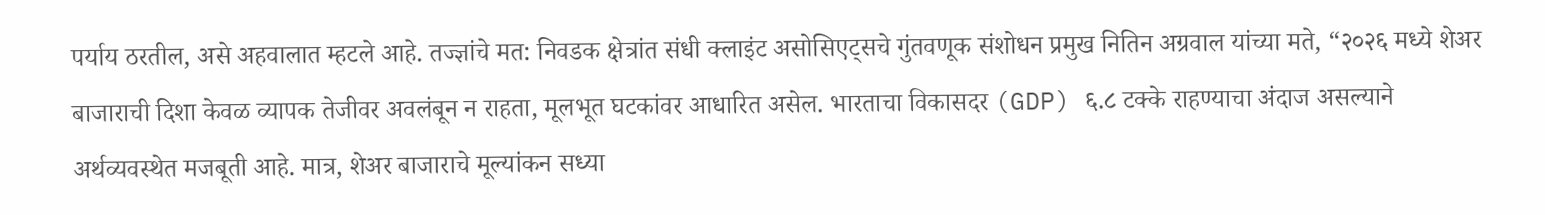पर्याय ठरतील, असे अहवालात म्हटले आहे. तज्ज्ञांचे मत: निवडक क्षेत्रांत संधी क्लाइंट असोसिएट्सचे गुंतवणूक संशोधन प्रमुख नितिन अग्रवाल यांच्या मते, “२०२६ मध्ये शेअर बाजाराची दिशा केवळ व्यापक तेजीवर अवलंबून न राहता, मूलभूत घटकांवर आधारित असेल. भारताचा विकासदर (GDP) ६.८ टक्के राहण्याचा अंदाज असल्याने अर्थव्यवस्थेत मजबूती आहे. मात्र, शेअर बाजाराचे मूल्यांकन सध्या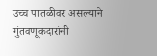उच्च पातळीवर असल्याने गुंतवणूकदारांनी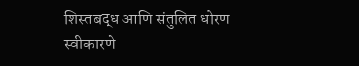शिस्तबद्ध आणि संतुलित धोरण स्वीकारणे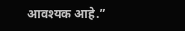आवश्यक आहे.”